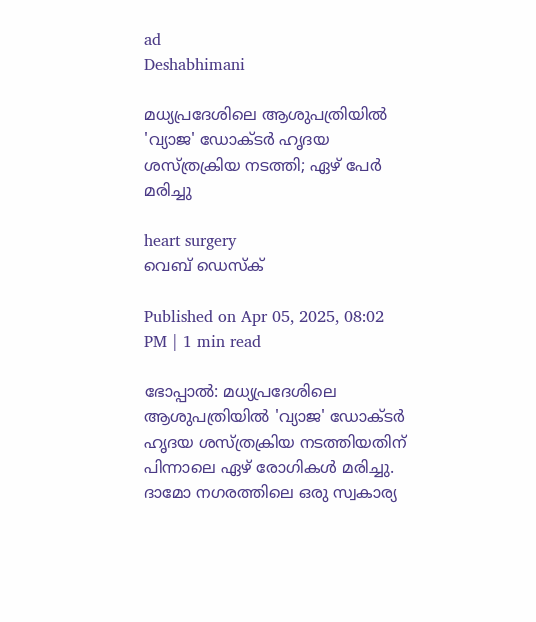ad
Deshabhimani

മധ്യപ്രദേശിലെ ആശുപത്രിയിൽ 'വ്യാജ' ഡോക്ടർ ഹൃദയ ശസ്ത്രക്രിയ നടത്തി; ഏഴ് പേർ മരിച്ചു

heart surgery
വെബ് ഡെസ്ക്

Published on Apr 05, 2025, 08:02 PM | 1 min read

ഭോപ്പാൽ: മധ്യപ്രദേശിലെ ആശുപത്രിയിൽ 'വ്യാജ' ഡോക്ടർ ഹൃദയ ശസ്ത്രക്രിയ നടത്തിയതിന് പിന്നാലെ ഏഴ് രോഗികൾ മരിച്ചു. ദാമോ നഗരത്തിലെ ഒരു സ്വകാര്യ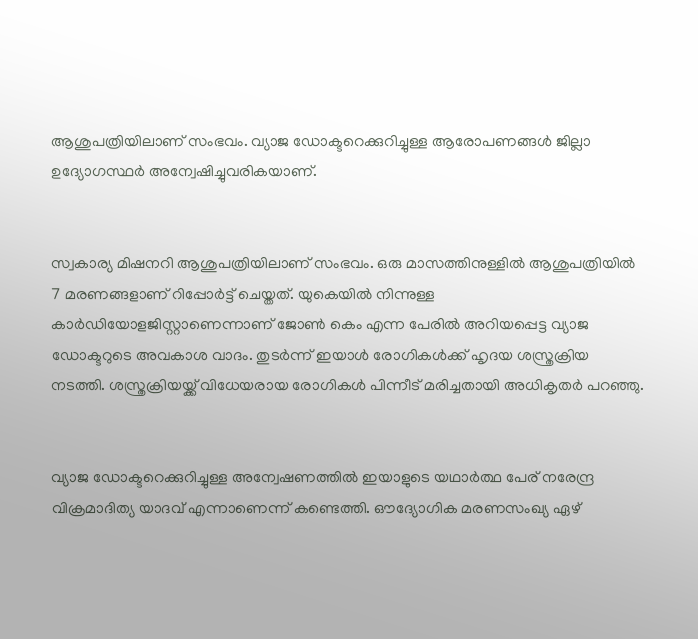ആശുപത്രിയിലാണ് സംഭവം. വ്യാജ ഡോക്ടറെക്കുറിച്ചുള്ള ആരോപണങ്ങൾ ജില്ലാ ഉദ്യോഗസ്ഥർ അന്വേഷിച്ചുവരികയാണ്.


സ്വകാര്യ മിഷനറി ആശുപത്രിയിലാണ് സംഭവം. ഒരു മാസത്തിനുള്ളിൽ ആശുപത്രിയിൽ 7 മരണങ്ങളാണ് റിപ്പോർട്ട് ചെയ്തത്. യുകെയില്‍ നിന്നുള്ള കാര്‍ഡിയോളജിസ്റ്റാണെന്നാണ് ജോണ്‍ കെം എന്ന പേരില്‍ അറിയപ്പെട്ട വ്യാജ ഡോക്ടറുടെ അവകാശ വാദം. തുടർന്ന് ഇയാൾ രോഗികൾക്ക് ഹൃദയ ശസ്ത്രക്രിയ നടത്തി. ശസ്ത്രക്രിയയ്ക്ക് വിധേയരായ രോഗികൾ പിന്നീട് മരിച്ചതായി അധികൃതർ പറഞ്ഞു.


വ്യാജ ഡോക്ടറെക്കുറിച്ചുള്ള അന്വേഷണത്തിൽ ഇയാളുടെ യഥാർത്ഥ പേര് നരേന്ദ്ര വിക്രമാദിത്യ യാദവ് എന്നാണെന്ന് കണ്ടെത്തി. ഔദ്യോഗിക മരണസംഖ്യ ഏഴ്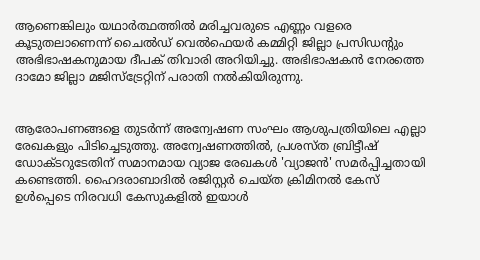ആണെങ്കിലും യഥാർത്ഥത്തിൽ മരിച്ചവരുടെ എണ്ണം വളരെ കൂടുതലാണെന്ന് ചൈൽഡ് വെൽഫെയർ കമ്മിറ്റി ജില്ലാ പ്രസിഡന്റും അഭിഭാഷകനുമായ ദീപക് തിവാരി അറിയിച്ചു. അഭിഭാഷകൻ നേരത്തെ ദാമോ ജില്ലാ മജിസ്‌ട്രേറ്റിന് പരാതി നൽകിയിരുന്നു.


ആരോപണങ്ങളെ തുടർന്ന് അന്വേഷണ സംഘം ആശുപത്രിയിലെ എല്ലാ രേഖകളും പിടിച്ചെടുത്തു. അന്വേഷണത്തിൽ, പ്രശസ്ത ബ്രിട്ടീഷ് ഡോക്ടറുടേതിന് സമാനമായ വ്യാജ രേഖകൾ 'വ്യാജൻ' സമർപ്പിച്ചതായി കണ്ടെത്തി. ഹൈദരാബാദിൽ രജിസ്റ്റർ ചെയ്ത ക്രിമിനൽ കേസ് ഉൾപ്പെടെ നിരവധി കേസുകളിൽ ഇയാൾ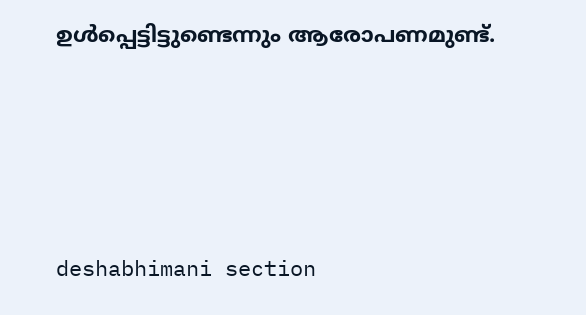ഉൾപ്പെട്ടിട്ടുണ്ടെന്നും ആരോപണമുണ്ട്.




deshabhimani section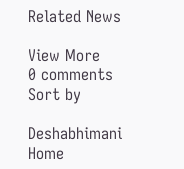Related News

View More
0 comments
Sort by

Deshabhimani
Home